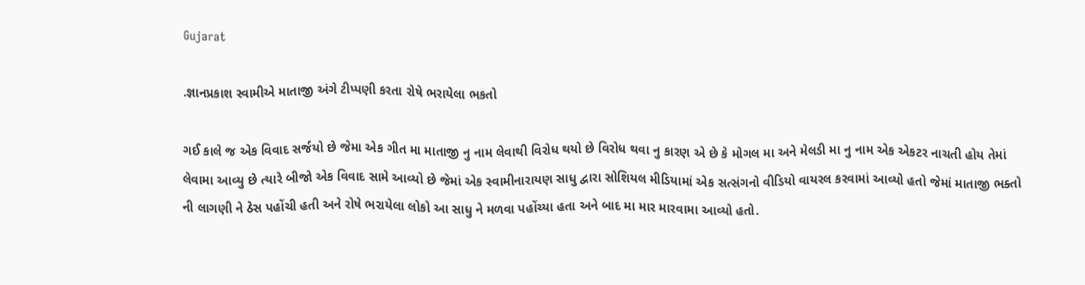Gujarat

.જ્ઞાનપ્રકાશ સ્વામીએ માતાજી અંગે ટીપ્પણી કરતા રોષે ભરાયેલા ભકતો

ગઈ કાલે જ એક વિવાદ સર્જયો છે જેમા એક ગીત મા માતાજી નુ નામ લેવાથી વિરોધ થયો છે વિરોધ થવા નુ કારણ એ છે કે મોગલ મા અને મેલડી મા નુ નામ એક એકટર નાચતી હોય તેમાં લેવામા આવ્યુ છે ત્યારે બીજો એક વિવાદ સામે આવ્યો છે જેમાં એક સ્વામીનારાયણ સાધુ દ્વારા સોશિયલ મીડિયામાં એક સત્સંગનો વીડિયો વાયરલ કરવામાં આવ્યો હતો જેમાં માતાજી ભક્તો ની લાગણી ને ઠેસ પહોંચી હતી અને રોષે ભરાયેલા લોકો આ સાધુ ને મળવા પહોંચ્યા હતા અને બાદ મા માર મારવામા આવ્યો હતો.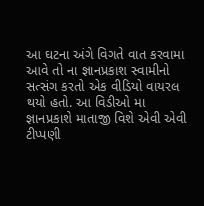આ ઘટના અંગે વિગતે વાત કરવામા આવે તો ના જ્ઞાનપ્રકાશ સ્વામીનો સત્સંગ કરતો એક વીડિયો વાયરલ થયો હતો. આ વિડીઓ મા જ્ઞાનપ્રકાશે માતાજી વિશે એવી એવી ટીપ્પણી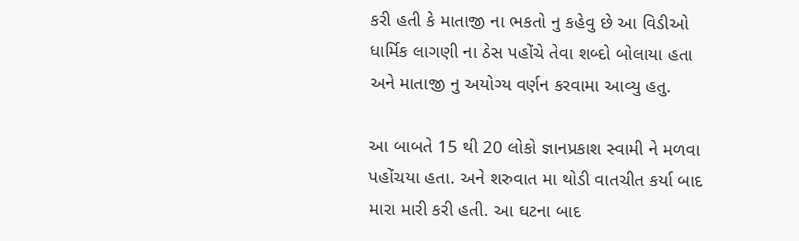કરી હતી કે માતાજી ના ભકતો નુ કહેવુ છે આ વિડીઓ ધાર્મિક લાગણી ના ઠેસ પહોંચે તેવા શબ્દો બોલાયા હતા અને માતાજી નુ અયોગ્ય વર્ણન કરવામા આવ્યુ હતુ.

આ બાબતે 15 થી 20 લોકો જ્ઞાનપ્રકાશ સ્વામી ને મળવા પહોંચયા હતા. અને શરુવાત મા થોડી વાતચીત કર્યા બાદ મારા મારી કરી હતી. આ ઘટના બાદ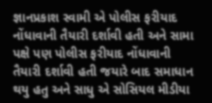જ્ઞાનપ્રકાશ સ્વામી એ પોલીસ ફરીયાદ નોંધાવાની તૈયારી દર્શાવી હતી અને સામા પક્ષે પણ પોલીસ ફરીયાદ નોંધાવાની તૈયારી દર્શાવી હતી જયારે બાદ સમાધાન થયુ હતુ અને સાધુ એ સોસિયલ મીડીયા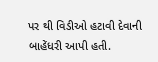પર થી વિડીઓ હટાવી દેવાની બાહેંધરી આપી હતી.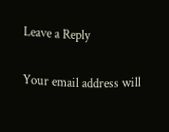Leave a Reply

Your email address will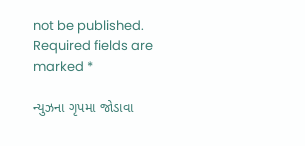not be published. Required fields are marked *

ન્યુઝના ગૃપમા જોડાવા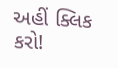અહીં ક્લિક કરો!